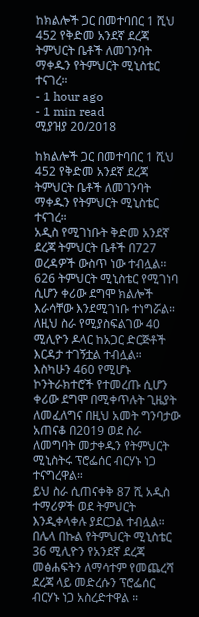ከክልሎች ጋር በመተባበር 1 ሺህ 452 የቅድመ አንደኛ ደረጃ ትምህርት ቤቶች ለመገንባት ማቀዱን የትምህርት ሚኒስቴር ተናገረ።
- 1 hour ago
- 1 min read
ሚያዝያ 20/2018

ከክልሎች ጋር በመተባበር 1 ሺህ 452 የቅድመ አንደኛ ደረጃ ትምህርት ቤቶች ለመገንባት ማቀዱን የትምህርት ሚኒስቴር ተናገረ።
አዲስ የሚገነቡት ቅድመ አንደኛ ደረጃ ትምህርት ቤቶች በ727 ወረዳዎች ውስጥ ነው ተብሏል፡፡
626 ትምህርት ሚኒስቴር የሚገነባ ሲሆን ቀሪው ደግሞ ክልሎች እራሳቸው እንደሚገነቡ ተነግሯል።
ለዚህ ስራ የሚያስፍልገው 40 ሚሊዮን ዶላር ከአጋር ድርጅቶች እርዳታ ተገኝቷል ተብሏል።
እስካሁን 460 የሚሆኑ ኮንትራክተሮች የተመረጡ ሲሆን ቀሪው ደግሞ በሚቀጥሉት ጊዜያት ለመፈለግና በዚህ አመት ግንባታው አጠናቆ በ2019 ወደ ስራ ለመግባት መታቀዱን የትምህርት ሚኒስትሩ ፕሮፌሰር ብርሃኑ ነጋ ተናግረዋል።
ይህ ስራ ሲጠናቀቅ 87 ሺ አዲስ ተማሪዎች ወደ ትምህርት እንዲቀላቀሉ ያደርጋል ተብሏል።
በሌላ በኩል የትምህርት ሚኒስቴር 36 ሚሊዮን የአንደኛ ደረጃ መፅሐፍትን ለማሳተም የመጨረሻ ደረጃ ላይ መድረሱን ፕሮፌሰር ብርሃኑ ነጋ አስረድተዋል ።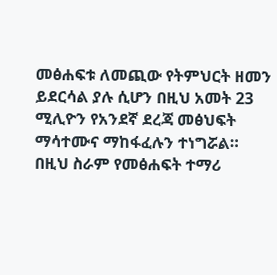መፅሐፍቱ ለመጪው የትምህርት ዘመን ይደርሳል ያሉ ሲሆን በዚህ አመት 23 ሚሊዮን የአንደኛ ደረጃ መፅህፍት ማሳተሙና ማከፋፈሉን ተነግሯል።
በዚህ ስራም የመፅሐፍት ተማሪ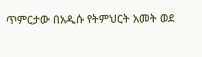ጥምርታው በአዲሱ የትምህርት አመት ወደ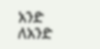አንድ ለአንድ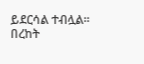ይደርሳል ተብሏል።
በረከት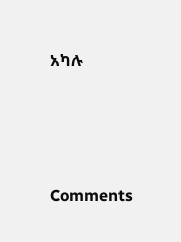አካሉ




Comments